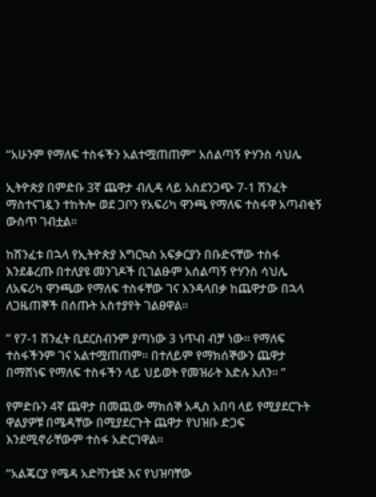“አሁንም የማለፍ ተስፋችን አልተሟጠጠም” አሰልጣኝ ዮሃንስ ሳህሌ

ኢትዮጵያ በምድቡ 3ኛ ጨዋታ ብሊዳ ላይ አስደንጋጭ 7-1 ሽንፈት ማስተናገዷን ተከትሎ ወደ ጋቦን የአፍሪካ ዋንጫ የማለፍ ተስፋዋ አጣብቂኝ ውስጥ ገብቷል፡፡

ከሽንፈቱ በኋላ የኢትዮጵያ እግርኳስ አፍቃርያን በቡድናቸው ተስፋ እንደቆረጡ በተለያዩ መንገዶች ቢገልፁም አሰልጣኝ ዮሃንስ ሳህሌ ለአፍሪካ ዋንጫው የማለፍ ተስፋቸው ገና እንዳላበቃ ከጨዋታው በኋላ ለጋዜጠኞች በሰጡት አስተያየት ገልፀዋል፡፡

” የ7-1 ሽንፈት ቢደርስብንም ያጣነው 3 ነጥብ ብቻ ነው፡፡ የማለፍ ተስፋችንም ገና አልተሟጠጠም፡፡ በተለይም የማክሰኞውን ጨዋታ በማሸነፍ የማለፍ ተስፋችን ላይ ህይወት የመዝራት እድሉ አለን፡፡ ”

የምድቡን 4ኛ ጨዋታ በመጪው ማክሰኞ አዲስ አበባ ላይ የሚያደርጉት ዋልያዎቹ በሜዳቸው በሚያደርጉት ጨዋታ የህዝቡ ድጋፍ እንደሚኖራቸውም ተስፋ አድርገዋል፡፡

“አልጄርያ የሜዳ አድቫንቴጅ እና የህዝባቸው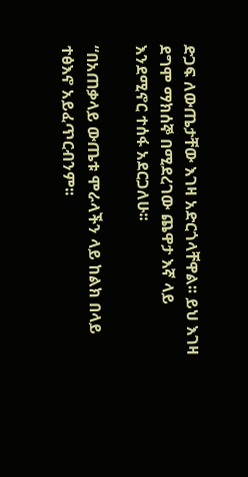ድጋፍ ለውጤታቸው እገዛ አድርጎላቸዋል፡፡ ይህ እገዛ ደግሞ ማክሰኞ በሚደረገው ጨዋታ እኛ ላይ እንደሚኖር ተሰፋ አደርጋለሁ፡፡

“በአጠቃላይ ውጤቱ ሞራላችን ላይ ከልክ በላይ ተፅእኖ አይፈጥርብንም፡፡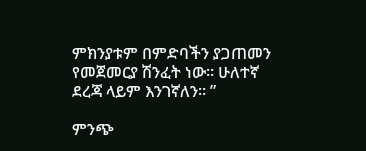ምክንያቱም በምድባችን ያጋጠመን የመጀመርያ ሽንፈት ነው፡፡ ሁለተኛ ደረጃ ላይም እንገኛለን፡፡ ”

ምንጭ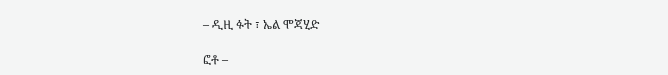– ዲዚ ፉት ፣ ኤል ሞጃሂድ

ፎቶ –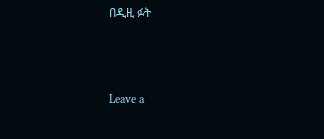በዲዚ ፉት



Leave a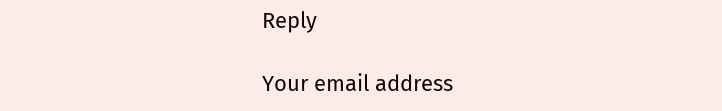Reply

Your email address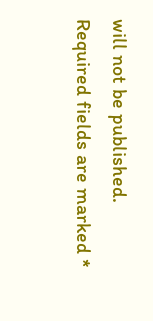will not be published. Required fields are marked *